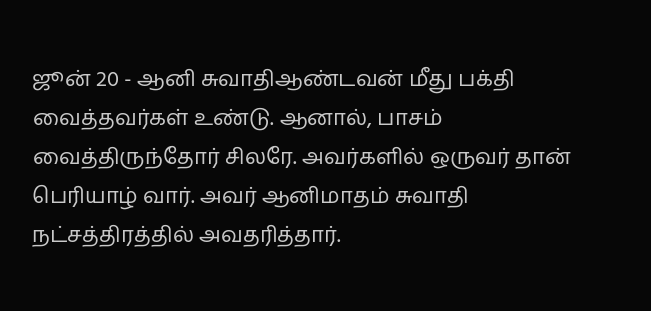ஜூன் 20 - ஆனி சுவாதிஆண்டவன் மீது பக்தி வைத்தவர்கள் உண்டு. ஆனால், பாசம் வைத்திருந்தோர் சிலரே. அவர்களில் ஒருவர் தான் பெரியாழ் வார். அவர் ஆனிமாதம் சுவாதி நட்சத்திரத்தில் அவதரித்தார்.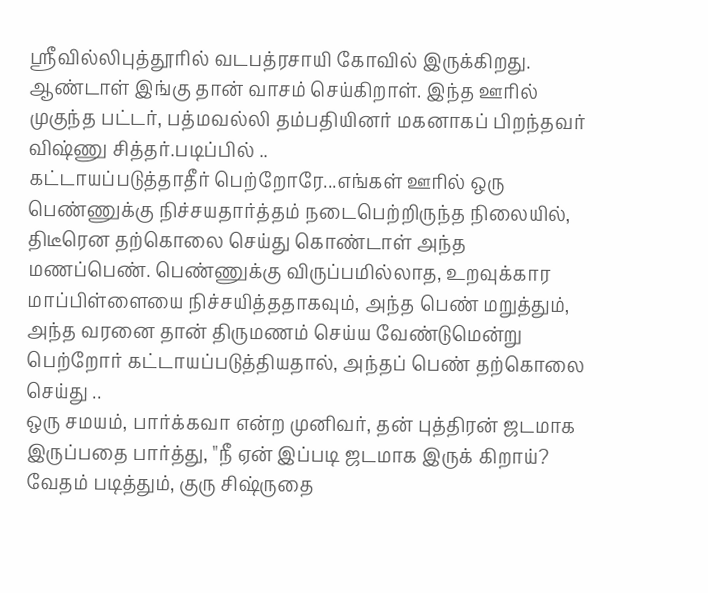ஸ்ரீவில்லிபுத்தூரில் வடபத்ரசாயி கோவில் இருக்கிறது. ஆண்டாள் இங்கு தான் வாசம் செய்கிறாள். இந்த ஊரில் முகுந்த பட்டர், பத்மவல்லி தம்பதியினர் மகனாகப் பிறந்தவர் விஷ்ணு சித்தர்.படிப்பில் ..
கட்டாயப்படுத்தாதீர் பெற்றோரே...எங்கள் ஊரில் ஒரு பெண்ணுக்கு நிச்சயதார்த்தம் நடைபெற்றிருந்த நிலையில், திடீரென தற்கொலை செய்து கொண்டாள் அந்த மணப்பெண். பெண்ணுக்கு விருப்பமில்லாத, உறவுக்கார மாப்பிள்ளையை நிச்சயித்ததாகவும், அந்த பெண் மறுத்தும், அந்த வரனை தான் திருமணம் செய்ய வேண்டுமென்று பெற்றோர் கட்டாயப்படுத்தியதால், அந்தப் பெண் தற்கொலை செய்து ..
ஒரு சமயம், பார்க்கவா என்ற முனிவர், தன் புத்திரன் ஜடமாக இருப்பதை பார்த்து, "நீ ஏன் இப்படி ஜடமாக இருக் கிறாய்? வேதம் படித்தும், குரு சிஷ்ருதை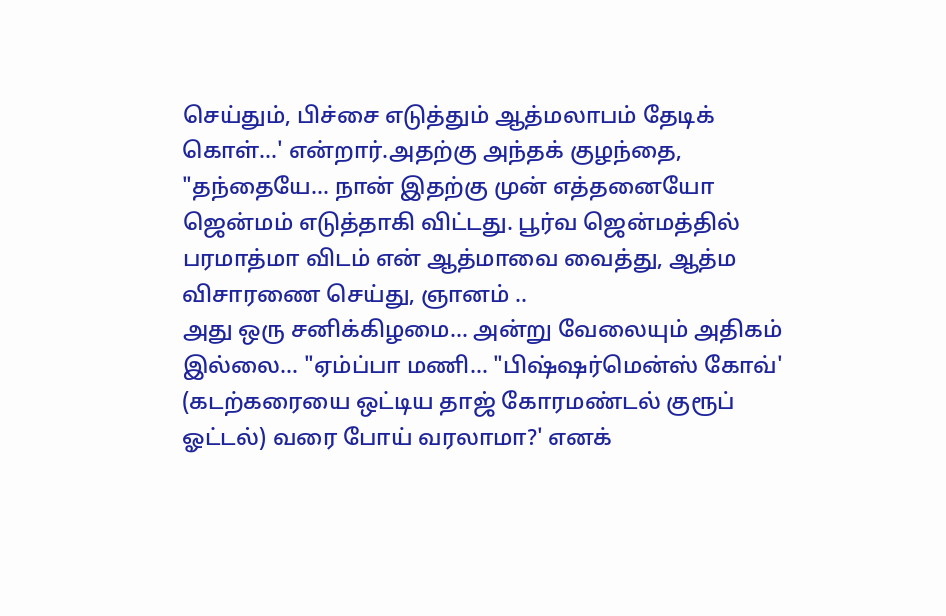செய்தும், பிச்சை எடுத்தும் ஆத்மலாபம் தேடிக் கொள்...' என்றார்.அதற்கு அந்தக் குழந்தை, "தந்தையே... நான் இதற்கு முன் எத்தனையோ ஜென்மம் எடுத்தாகி விட்டது. பூர்வ ஜென்மத்தில் பரமாத்மா விடம் என் ஆத்மாவை வைத்து, ஆத்ம விசாரணை செய்து, ஞானம் ..
அது ஒரு சனிக்கிழமை... அன்று வேலையும் அதிகம் இல்லை... "ஏம்ப்பா மணி... "பிஷ்ஷர்மென்ஸ் கோவ்' (கடற்கரையை ஒட்டிய தாஜ் கோரமண்டல் குரூப் ஓட்டல்) வரை போய் வரலாமா?' எனக்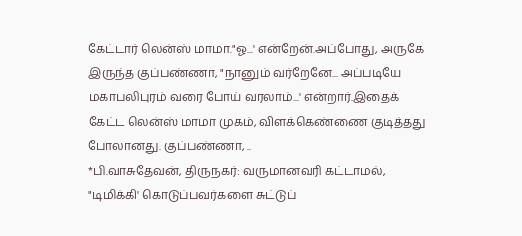கேட்டார் லென்ஸ் மாமா."ஓ...' என்றேன்.அப்போது, அருகே இருந்த குப்பண்ணா, "நானும் வர்றேனே... அப்படியே மகாபலிபுரம் வரை போய் வரலாம்...' என்றார்.இதைக் கேட்ட லென்ஸ் மாமா முகம், விளக்கெண்ணை குடித்தது போலானது. குப்பண்ணா, ..
*பி.வாசுதேவன், திருநகர்: வருமானவரி கட்டாமல், "டிமிக்கி' கொடுப்பவர்களை சுட்டுப்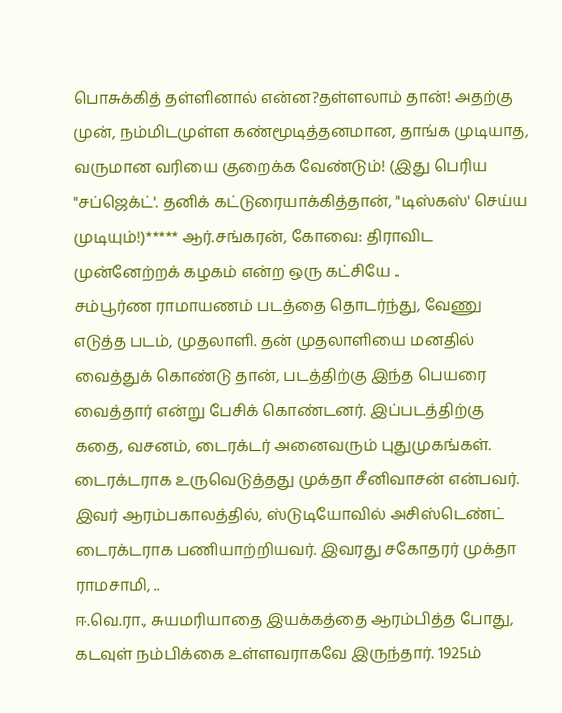பொசுக்கித் தள்ளினால் என்ன?தள்ளலாம் தான்! அதற்கு முன், நம்மிடமுள்ள கண்மூடித்தனமான, தாங்க முடியாத, வருமான வரியை குறைக்க வேண்டும்! (இது பெரிய "சப்ஜெக்ட்'. தனிக் கட்டுரையாக்கித்தான், "டிஸ்கஸ்' செய்ய முடியும்!)***** ஆர்.சங்கரன், கோவை: திராவிட முன்னேற்றக் கழகம் என்ற ஒரு கட்சியே ..
சம்பூர்ண ராமாயணம் படத்தை தொடர்ந்து, வேணு எடுத்த படம், முதலாளி. தன் முதலாளியை மனதில் வைத்துக் கொண்டு தான், படத்திற்கு இந்த பெயரை வைத்தார் என்று பேசிக் கொண்டனர். இப்படத்திற்கு கதை, வசனம், டைரக்டர் அனைவரும் புதுமுகங்கள். டைரக்டராக உருவெடுத்தது முக்தா சீனிவாசன் என்பவர். இவர் ஆரம்பகாலத்தில், ஸ்டுடியோவில் அசிஸ்டெண்ட் டைரக்டராக பணியாற்றியவர். இவரது சகோதரர் முக்தா ராமசாமி, ..
ஈ.வெ.ரா., சுயமரியாதை இயக்கத்தை ஆரம்பித்த போது, கடவுள் நம்பிக்கை உள்ளவராகவே இருந்தார். 1925ம்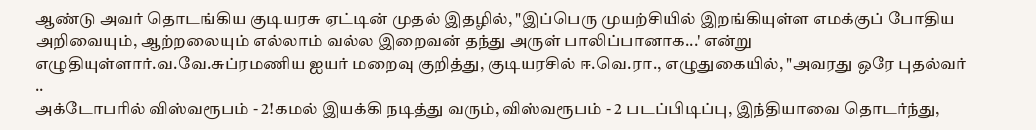ஆண்டு அவர் தொடங்கிய குடியரசு ஏட்டின் முதல் இதழில், "இப்பெரு முயற்சியில் இறங்கியுள்ள எமக்குப் போதிய அறிவையும், ஆற்றலையும் எல்லாம் வல்ல இறைவன் தந்து அருள் பாலிப்பானாக...' என்று எழுதியுள்ளார்.வ.வே.சுப்ரமணிய ஐயர் மறைவு குறித்து, குடியரசில் ஈ.வெ.ரா., எழுதுகையில், "அவரது ஒரே புதல்வர் ..
அக்டோபரில் விஸ்வரூபம் - 2!கமல் இயக்கி நடித்து வரும், விஸ்வரூபம் - 2 படப்பிடிப்பு, இந்தியாவை தொடர்ந்து,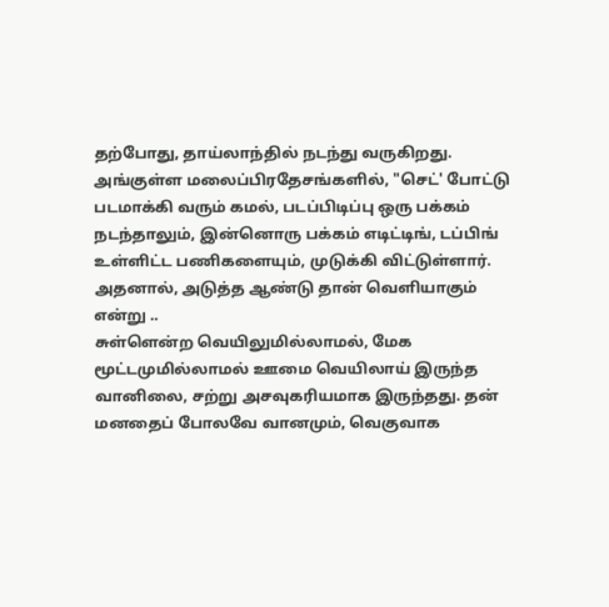தற்போது, தாய்லாந்தில் நடந்து வருகிறது. அங்குள்ள மலைப்பிரதேசங்களில், "செட்' போட்டு படமாக்கி வரும் கமல், படப்பிடிப்பு ஒரு பக்கம் நடந்தாலும், இன்னொரு பக்கம் எடிட்டிங், டப்பிங் உள்ளிட்ட பணிகளையும், முடுக்கி விட்டுள்ளார். அதனால், அடுத்த ஆண்டு தான் வெளியாகும் என்று ..
சுள்ளென்ற வெயிலுமில்லாமல், மேக மூட்டமுமில்லாமல் ஊமை வெயிலாய் இருந்த வானிலை, சற்று அசவுகரியமாக இருந்தது. தன் மனதைப் போலவே வானமும், வெகுவாக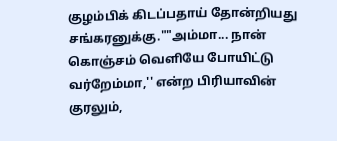குழம்பிக் கிடப்பதாய் தோன்றியது சங்கரனுக்கு.""அம்மா... நான் கொஞ்சம் வெளியே போயிட்டு வர்றேம்மா,'' என்ற பிரியாவின் குரலும்,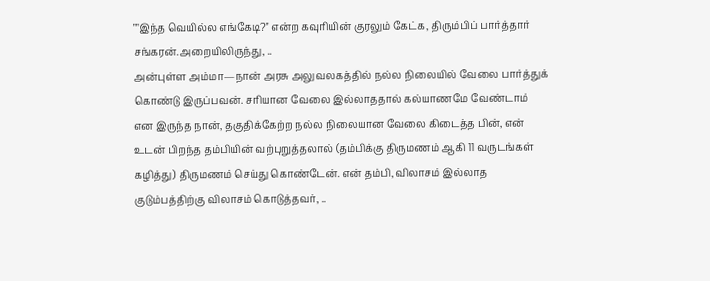""இந்த வெயில்ல எங்கேடி?'' என்ற கவுரியின் குரலும் கேட்க, திரும்பிப் பார்த்தார் சங்கரன்.அறையிலிருந்து, ..
அன்புள்ள அம்மா—நான் அரசு அலுவலகத்தில் நல்ல நிலையில் வேலை பார்த்துக் கொண்டு இருப்பவன். சரியான வேலை இல்லாததால் கல்யாணமே வேண்டாம் என இருந்த நான், தகுதிக்கேற்ற நல்ல நிலையான வேலை கிடைத்த பின், என் உடன் பிறந்த தம்பியின் வற்புறுத்தலால் (தம்பிக்கு திருமணம் ஆகி 11 வருடங்கள் கழித்து) திருமணம் செய்து கொண்டேன். என் தம்பி, விலாசம் இல்லாத குடும்பத்திற்கு விலாசம் கொடுத்தவர், ..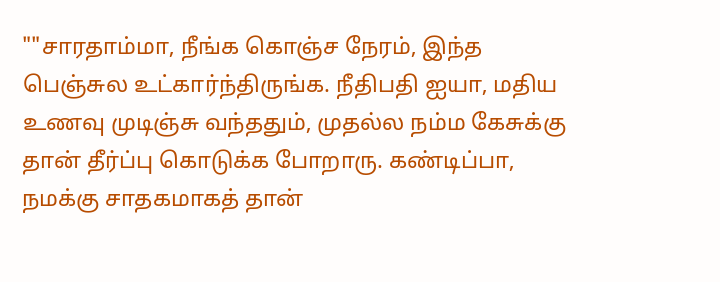""சாரதாம்மா, நீங்க கொஞ்ச நேரம், இந்த பெஞ்சுல உட்கார்ந்திருங்க. நீதிபதி ஐயா, மதிய உணவு முடிஞ்சு வந்ததும், முதல்ல நம்ம கேசுக்கு தான் தீர்ப்பு கொடுக்க போறாரு. கண்டிப்பா, நமக்கு சாதகமாகத் தான்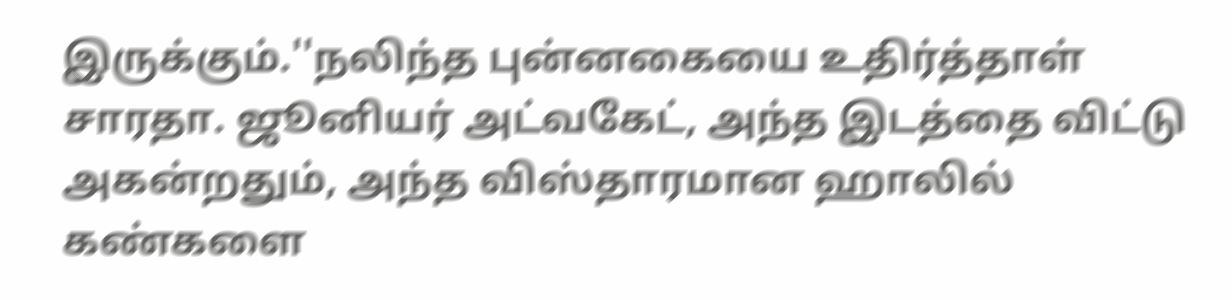இருக்கும்.''நலிந்த புன்னகையை உதிர்த்தாள் சாரதா. ஜூனியர் அட்வகேட், அந்த இடத்தை விட்டு அகன்றதும், அந்த விஸ்தாரமான ஹாலில் கண்களை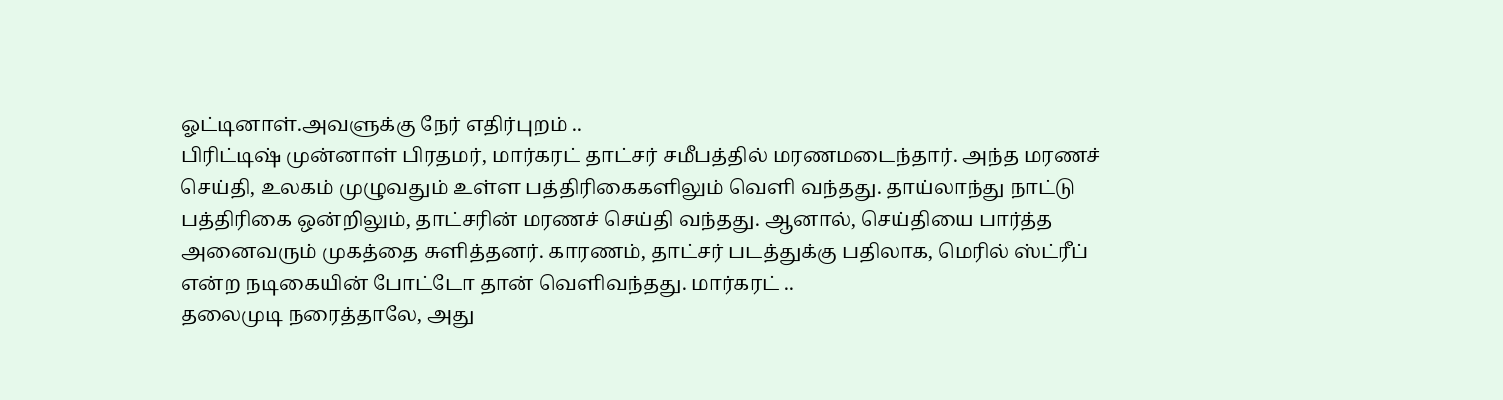ஓட்டினாள்.அவளுக்கு நேர் எதிர்புறம் ..
பிரிட்டிஷ் முன்னாள் பிரதமர், மார்கரட் தாட்சர் சமீபத்தில் மரணமடைந்தார். அந்த மரணச் செய்தி, உலகம் முழுவதும் உள்ள பத்திரிகைகளிலும் வெளி வந்தது. தாய்லாந்து நாட்டு பத்திரிகை ஒன்றிலும், தாட்சரின் மரணச் செய்தி வந்தது. ஆனால், செய்தியை பார்த்த அனைவரும் முகத்தை சுளித்தனர். காரணம், தாட்சர் படத்துக்கு பதிலாக, மெரில் ஸ்ட்ரீப் என்ற நடிகையின் போட்டோ தான் வெளிவந்தது. மார்கரட் ..
தலைமுடி நரைத்தாலே, அது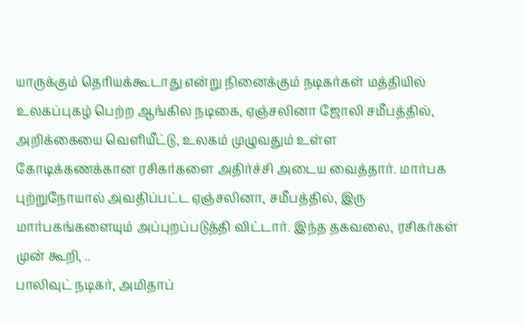யாருக்கும் தெரியக்கூடாது என்று நினைக்கும் நடிகர்கள் மத்தியில் உலகப்புகழ் பெற்ற ஆங்கில நடிகை, ஏஞ்சலினா ஜோலி சமீபத்தில், அறிக்கையை வெளியீட்டு, உலகம் முழுவதும் உள்ள கோடிக்கணக்கான ரசிகர்களை அதிர்ச்சி அடைய வைத்தார். மார்பக புற்றுநோயால் அவதிப்பட்ட ஏஞ்சலினா, சமீபத்தில், இரு மார்பகங்களையும் அப்புறப்படுத்தி விட்டார். இந்த தகவலை, ரசிகர்கள் முன் கூறி, ..
பாலிவுட் நடிகர், அமிதாப்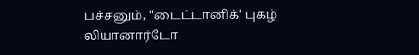பச்சனும், "டைட்டானிக்' புகழ் லியானார்டோ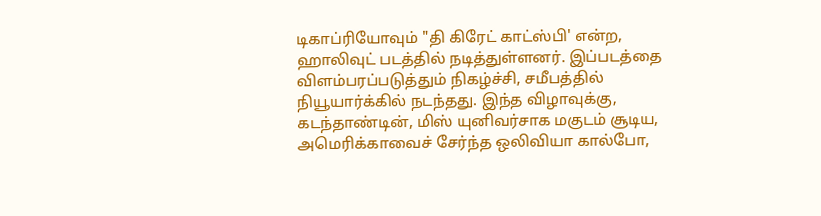டிகாப்ரியோவும் "தி கிரேட் காட்ஸ்பி' என்ற, ஹாலிவுட் படத்தில் நடித்துள்ளனர். இப்படத்தை விளம்பரப்படுத்தும் நிகழ்ச்சி, சமீபத்தில் நியூயார்க்கில் நடந்தது. இந்த விழாவுக்கு, கடந்தாண்டின், மிஸ் யுனிவர்சாக மகுடம் சூடிய, அமெரிக்காவைச் சேர்ந்த ஒலிவியா கால்போ,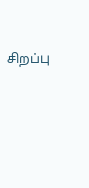சிறப்பு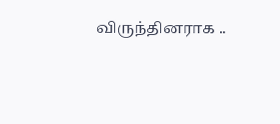விருந்தினராக ..